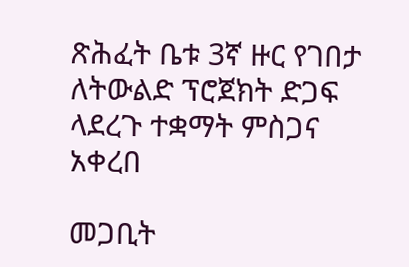ጽሕፈት ቤቱ 3ኛ ዙር የገበታ ለትውልድ ፕሮጀክት ድጋፍ ላደረጉ ተቋማት ምስጋና አቀረበ

መጋቢት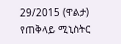29/2015 (ዋልታ) የጠቅላይ ሚኒስትር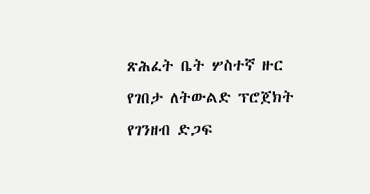ጽሕፈት ቤት ሦስተኛ ዙር የገበታ ለትውልድ ፕሮጀክት የገንዘብ ድጋፍ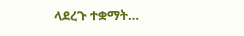ላደረጉ ተቋማት…